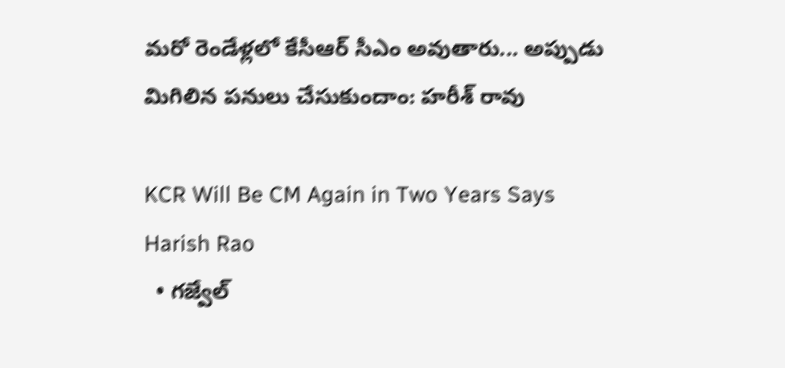మరో రెండేళ్లలో కేసీఆర్ సీఎం అవుతారు... అప్పుడు మిగిలిన పనులు చేసుకుందాం: హరీశ్ రావు

KCR Will Be CM Again in Two Years Says Harish Rao
  • గజ్వేల్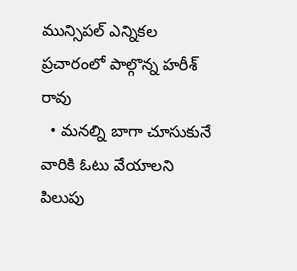మున్సిపల్ ఎన్నికల ప్రచారంలో పాల్గొన్న హరీశ్ రావు
  • మనల్ని బాగా చూసుకునే వారికి ఓటు వేయాలని పిలుపు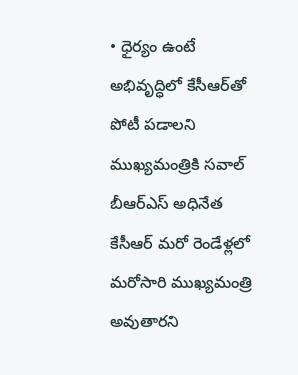• ధైర్యం ఉంటే అభివృద్ధిలో కేసీఆర్‌తో పోటీ పడాలని ముఖ్యమంత్రికి సవాల్
బీఆర్ఎస్ అధినేత కేసీఆర్ మరో రెండేళ్లలో మరోసారి ముఖ్యమంత్రి అవుతారని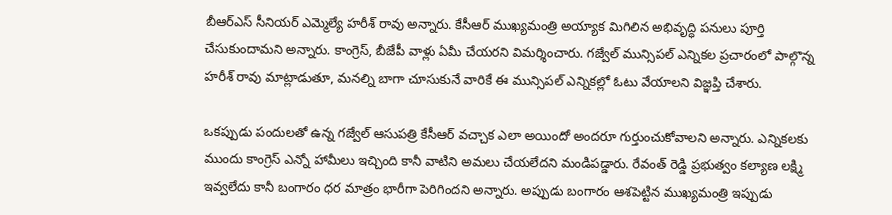బీఆర్ఎస్ సీనియర్ ఎమ్మెల్యే హరీశ్ రావు అన్నారు. కేసీఆర్ ముఖ్యమంత్రి అయ్యాక మిగిలిన అభివృద్ధి పనులు పూర్తి చేసుకుందామని అన్నారు. కాంగ్రెస్, బీజేపీ వాళ్లు ఏమీ చేయరని విమర్శించారు. గజ్వేల్ మున్సిపల్ ఎన్నికల ప్రచారంలో పాల్గొన్న హరీశ్ రావు మాట్లాడుతూ, మనల్ని బాగా చూసుకునే వారికే ఈ మున్సిపల్ ఎన్నికల్లో ఓటు వేయాలని విజ్ఞప్తి చేశారు.

ఒకప్పుడు పందులతో ఉన్న గజ్వేల్ ఆసుపత్రి కేసీఆర్ వచ్చాక ఎలా అయిందో అందరూ గుర్తుంచుకోవాలని అన్నారు. ఎన్నికలకు ముందు కాంగ్రెస్ ఎన్నో హామీలు ఇచ్చింది కానీ వాటిని అమలు చేయలేదని మండిపడ్డారు. రేవంత్ రెడ్డి ప్రభుత్వం కల్యాణ లక్ష్మి ఇవ్వలేదు కానీ బంగారం ధర మాత్రం భారీగా పెరిగిందని అన్నారు. అప్పుడు బంగారం ఆశపెట్టిన ముఖ్యమంత్రి ఇప్పుడు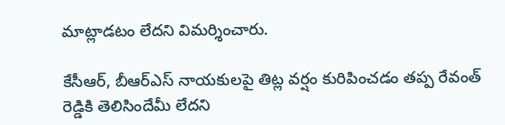మాట్లాడటం లేదని విమర్శించారు.

కేసీఆర్, బీఆర్ఎస్ నాయకులపై తిట్ల వర్షం కురిపించడం తప్ప రేవంత్ రెడ్డికి తెలిసిందేమీ లేదని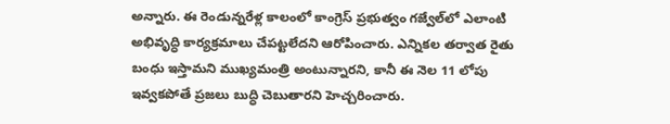అన్నారు. ఈ రెండున్నరేళ్ల కాలంలో కాంగ్రెస్ ప్రభుత్వం గజ్వేల్‌లో ఎలాంటి అభివృద్ధి కార్యక్రమాలు చేపట్టలేదని ఆరోపించారు. ఎన్నికల తర్వాత రైతు బంధు ఇస్తామని ముఖ్యమంత్రి అంటున్నారని, కానీ ఈ నెల 11 లోపు ఇవ్వకపోతే ప్రజలు బుద్ధి చెబుతారని హెచ్చరించారు.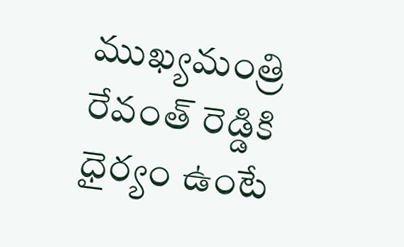ముఖ్యమంత్రి రేవంత్ రెడ్డికి ధైర్యం ఉంటే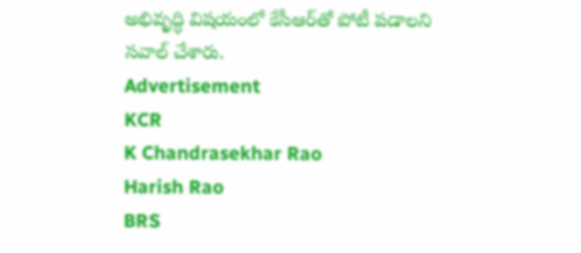అభివృద్ధి విషయంలో కేసీఆర్‌తో పోటీ పడాలని సవాల్ చేశారు.
Advertisement
KCR
K Chandrasekhar Rao
Harish Rao
BRS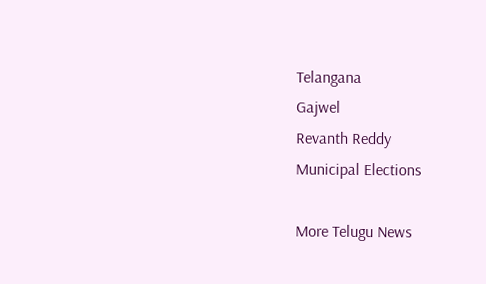Telangana
Gajwel
Revanth Reddy
Municipal Elections

More Telugu News